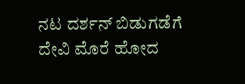ನಟ ದರ್ಶನ್ ಬಿಡುಗಡೆಗೆ ದೇವಿ ಮೊರೆ ಹೋದ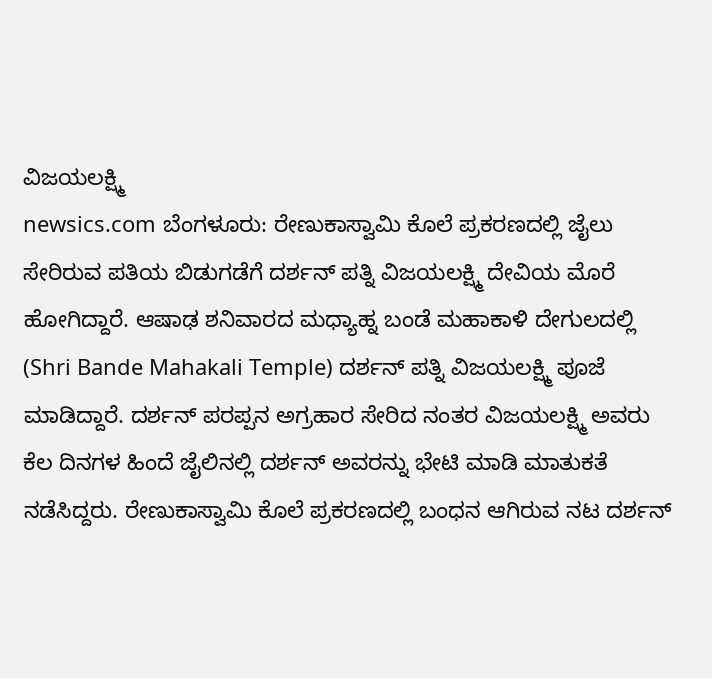ವಿಜಯಲಕ್ಷ್ಮಿ
newsics.com ಬೆಂಗಳೂರು: ರೇಣುಕಾಸ್ವಾಮಿ ಕೊಲೆ ಪ್ರಕರಣದಲ್ಲಿ ಜೈಲು ಸೇರಿರುವ ಪತಿಯ ಬಿಡುಗಡೆಗೆ ದರ್ಶನ್ ಪತ್ನಿ ವಿಜಯಲಕ್ಷ್ಮಿ ದೇವಿಯ ಮೊರೆ ಹೋಗಿದ್ದಾರೆ. ಆಷಾಢ ಶನಿವಾರದ ಮಧ್ಯಾಹ್ನ ಬಂಡೆ ಮಹಾಕಾಳಿ ದೇಗುಲದಲ್ಲಿ (Shri Bande Mahakali Temple) ದರ್ಶನ್ ಪತ್ನಿ ವಿಜಯಲಕ್ಷ್ಮಿ ಪೂಜೆ ಮಾಡಿದ್ದಾರೆ. ದರ್ಶನ್ ಪರಪ್ಪನ ಅಗ್ರಹಾರ ಸೇರಿದ ನಂತರ ವಿಜಯಲಕ್ಷ್ಮಿ ಅವರು ಕೆಲ ದಿನಗಳ ಹಿಂದೆ ಜೈಲಿನಲ್ಲಿ ದರ್ಶನ್ ಅವರನ್ನು ಭೇಟಿ ಮಾಡಿ ಮಾತುಕತೆ ನಡೆಸಿದ್ದರು. ರೇಣುಕಾಸ್ವಾಮಿ ಕೊಲೆ ಪ್ರಕರಣದಲ್ಲಿ ಬಂಧನ ಆಗಿರುವ ನಟ ದರ್ಶನ್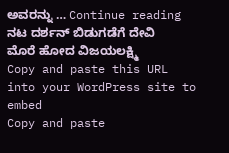ಅವರನ್ನು … Continue reading ನಟ ದರ್ಶನ್ ಬಿಡುಗಡೆಗೆ ದೇವಿ ಮೊರೆ ಹೋದ ವಿಜಯಲಕ್ಷ್ಮಿ
Copy and paste this URL into your WordPress site to embed
Copy and paste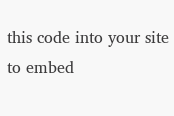this code into your site to embed